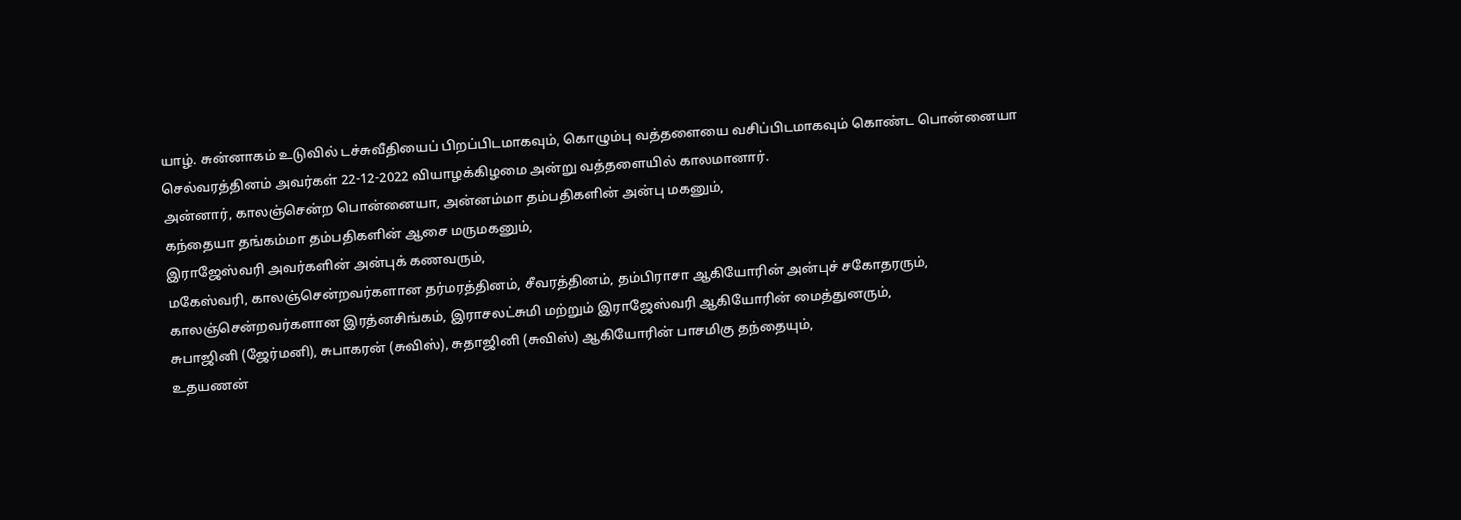யாழ். சுன்னாகம் உடுவில் டச்சுவீதியைப் பிறப்பிடமாகவும், கொழும்பு வத்தளையை வசிப்பிடமாகவும் கொண்ட பொன்னையா செல்வரத்தினம் அவர்கள் 22-12-2022 வியாழக்கிழமை அன்று வத்தளையில் காலமானார்.
அன்னார், காலஞ்சென்ற பொன்னையா, அன்னம்மா தம்பதிகளின் அன்பு மகனும்,
கந்தையா தங்கம்மா தம்பதிகளின் ஆசை மருமகனும்,
இராஜேஸ்வரி அவர்களின் அன்புக் கணவரும்,
மகேஸ்வரி, காலஞ்சென்றவர்களான தர்மரத்தினம், சீவரத்தினம், தம்பிராசா ஆகியோரின் அன்புச் சகோதரரும்,
காலஞ்சென்றவர்களான இரத்னசிங்கம், இராசலட்சுமி மற்றும் இராஜேஸ்வரி ஆகியோரின் மைத்துனரும்,
சுபாஜினி (ஜேர்மனி), சுபாகரன் (சுவிஸ்), சுதாஜினி (சுவிஸ்) ஆகியோரின் பாசமிகு தந்தையும்,
உதயணன்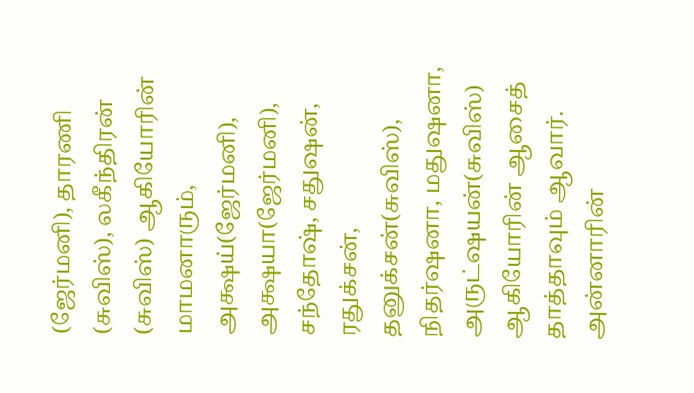(ஜேர்மனி), தாரணி (சுவிஸ்), லகீந்திரன் (சுவிஸ்) ஆகியோரின் மாமனாரும்,
அக்ஷய்(ஜேர்மனி), அக்ஷயா(ஜேர்மனி), சந்தோஷ், சதுஷன், ரதுக்சன், தனுக்சன்(சுவிஸ்), நிதர்ஷனா, மதுஷனா, அருட்ஷயன்(சுவிஸ்) ஆகியோரின் ஆசைத் தாத்தாவும் ஆவார்.
அன்னாரின்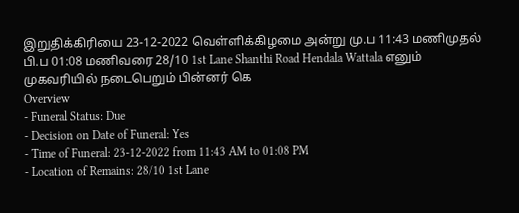இறுதிக்கிரியை 23-12-2022 வெள்ளிக்கிழமை அன்று மு.ப 11:43 மணிமுதல் பி.ப 01:08 மணிவரை 28/10 1st Lane Shanthi Road Hendala Wattala எனும் முகவரியில் நடைபெறும் பின்னர் கெ
Overview
- Funeral Status: Due
- Decision on Date of Funeral: Yes
- Time of Funeral: 23-12-2022 from 11:43 AM to 01:08 PM
- Location of Remains: 28/10 1st Lane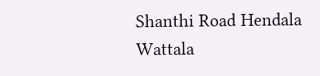Shanthi Road Hendala Wattala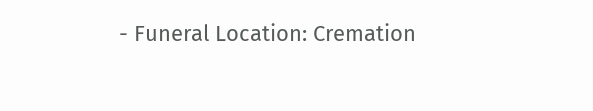- Funeral Location: Cremation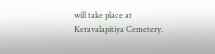will take place at Keravalapitiya Cemetery.